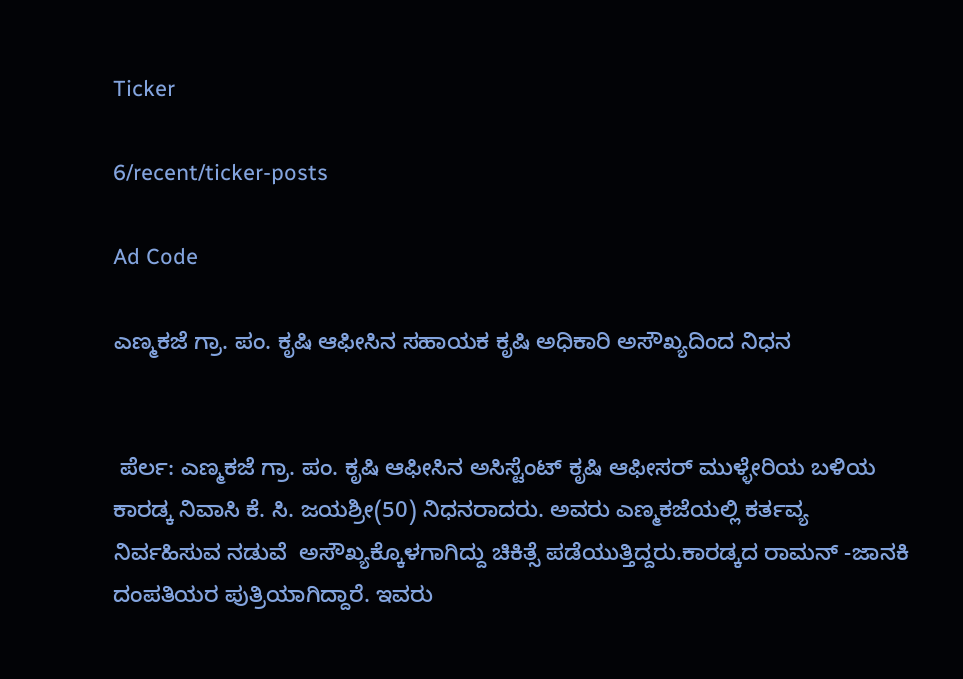Ticker

6/recent/ticker-posts

Ad Code

ಎಣ್ಮಕಜೆ ಗ್ರಾ. ಪಂ. ಕೃಷಿ ಆಫೀಸಿನ ಸಹಾಯಕ ಕೃಷಿ ಅಧಿಕಾರಿ ಅಸೌಖ್ಯದಿಂದ ನಿಧನ


 ಪೆರ್ಲ: ಎಣ್ಮಕಜೆ ಗ್ರಾ. ಪಂ. ಕೃಷಿ ಆಫೀಸಿನ ಅಸಿಸ್ಟೆಂಟ್ ಕೃಷಿ ಆಫೀಸರ್ ಮುಳ್ಳೇರಿಯ ಬಳಿಯ ಕಾರಡ್ಕ ನಿವಾಸಿ ಕೆ. ಸಿ. ಜಯಶ್ರೀ(50) ನಿಧನರಾದರು. ಅವರು ಎಣ್ಮಕಜೆಯಲ್ಲಿ ಕರ್ತವ್ಯ ನಿರ್ವಹಿಸುವ ನಡುವೆ  ಅಸೌಖ್ಯಕ್ಕೊಳಗಾಗಿದ್ದು ಚಿಕಿತ್ಸೆ ಪಡೆಯುತ್ತಿದ್ದರು.ಕಾರಡ್ಕದ ರಾಮನ್ -ಜಾನಕಿ ದಂಪತಿಯರ ಪುತ್ರಿಯಾಗಿದ್ದಾರೆ. ಇವರು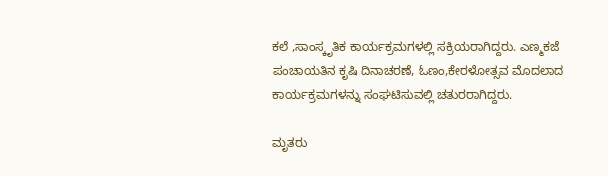ಕಲೆ ,ಸಾಂಸ್ಕೃತಿಕ ಕಾರ್ಯಕ್ರಮಗಳಲ್ಲಿ ಸಕ್ರಿಯರಾಗಿದ್ದರು. ಎಣ್ಮಕಜೆ ಪಂಚಾಯತಿನ ಕೃಷಿ ದಿನಾಚರಣೆ, ಓಣಂ,ಕೇರಳೋತ್ಸವ ಮೊದಲಾದ ಕಾರ್ಯಕ್ರಮಗಳನ್ನು ಸಂಘಟಿಸುವಲ್ಲಿ ಚತುರರಾಗಿದ್ದರು.

ಮೃತರು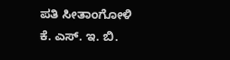ಪತಿ ಸೀತಾಂಗೋಳಿ ಕೆ. ಎಸ್. ಇ. ಬಿ.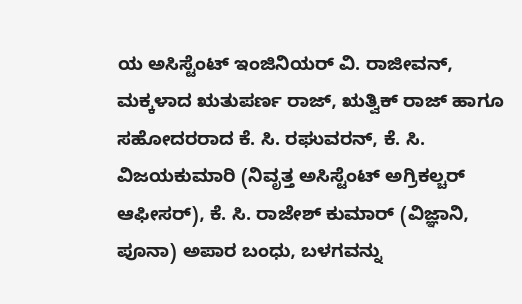ಯ ಅಸಿಸ್ಟೆಂಟ್ ಇಂಜಿನಿಯರ್ ವಿ. ರಾಜೀವನ್, ಮಕ್ಕಳಾದ ಋತುಪರ್ಣ ರಾಜ್, ಋತ್ವಿಕ್ ರಾಜ್ ಹಾಗೂ ಸಹೋದರರಾದ ಕೆ. ಸಿ. ರಘುವರನ್, ಕೆ. ಸಿ. ವಿಜಯಕುಮಾರಿ (ನಿವೃತ್ತ ಅಸಿಸ್ಟೆಂಟ್ ಅಗ್ರಿಕಲ್ಚರ್ ಆಫೀಸರ್), ಕೆ. ಸಿ. ರಾಜೇಶ್ ಕುಮಾರ್ (ವಿಜ್ಞಾನಿ, ಪೂನಾ) ಅಪಾರ ಬಂಧು, ಬಳಗವನ್ನು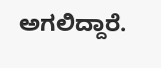ಅಗಲಿದ್ದಾರೆ.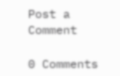Post a Comment

0 Comments